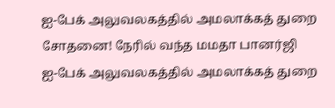ஐ-பேக் அலுவலகத்தில் அமலாக்கத் துறை சோதனை! நேரில் வந்த மமதா பானர்ஜி
ஐ-பேக் அலுவலகத்தில் அமலாக்கத் துறை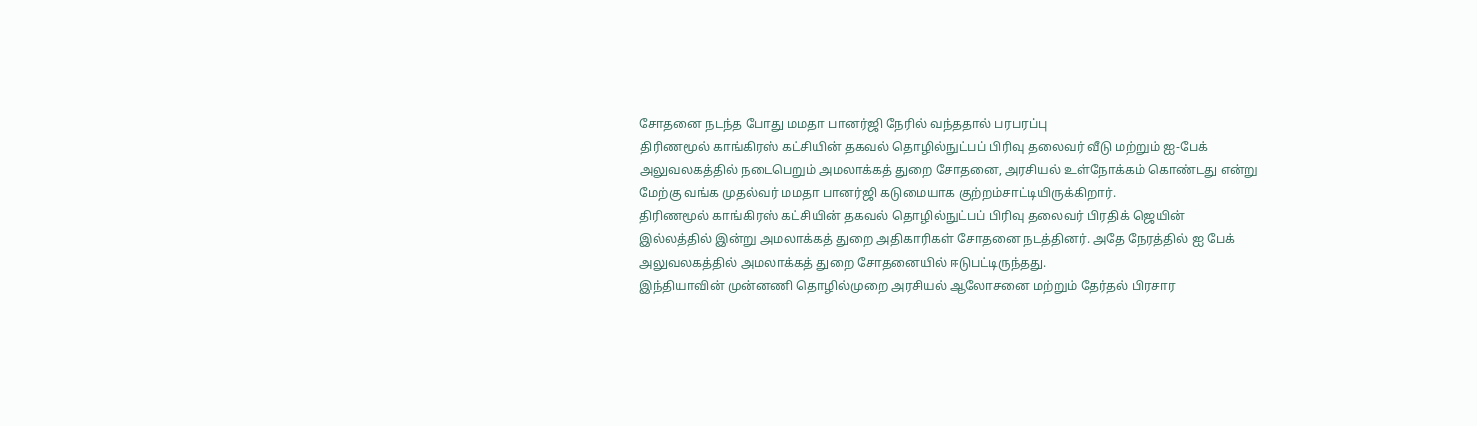சோதனை நடந்த போது மமதா பானர்ஜி நேரில் வந்ததால் பரபரப்பு
திரிணமூல் காங்கிரஸ் கட்சியின் தகவல் தொழில்நுட்பப் பிரிவு தலைவர் வீடு மற்றும் ஐ-பேக் அலுவலகத்தில் நடைபெறும் அமலாக்கத் துறை சோதனை, அரசியல் உள்நோக்கம் கொண்டது என்று மேற்கு வங்க முதல்வர் மமதா பானர்ஜி கடுமையாக குற்றம்சாட்டியிருக்கிறார்.
திரிணமூல் காங்கிரஸ் கட்சியின் தகவல் தொழில்நுட்பப் பிரிவு தலைவர் பிரதிக் ஜெயின் இல்லத்தில் இன்று அமலாக்கத் துறை அதிகாரிகள் சோதனை நடத்தினர். அதே நேரத்தில் ஐ பேக் அலுவலகத்தில் அமலாக்கத் துறை சோதனையில் ஈடுபட்டிருந்தது.
இந்தியாவின் முன்னணி தொழில்முறை அரசியல் ஆலோசனை மற்றும் தேர்தல் பிரசார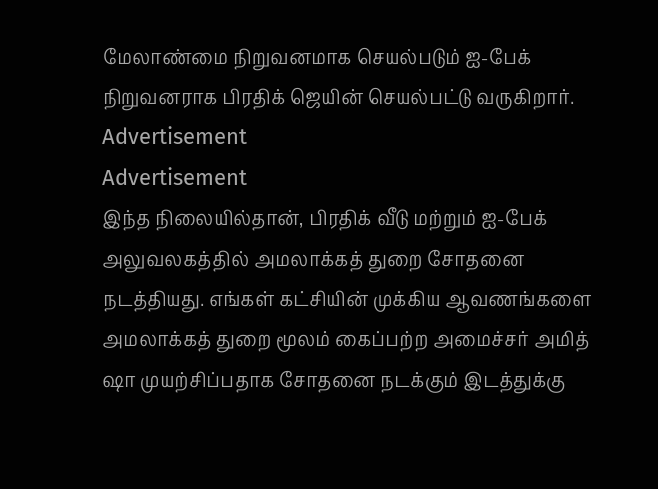மேலாண்மை நிறுவனமாக செயல்படும் ஐ-பேக் நிறுவனராக பிரதிக் ஜெயின் செயல்பட்டு வருகிறார்.
Advertisement
Advertisement
இந்த நிலையில்தான், பிரதிக் வீடு மற்றும் ஐ-பேக் அலுவலகத்தில் அமலாக்கத் துறை சோதனை நடத்தியது. எங்கள் கட்சியின் முக்கிய ஆவணங்களை அமலாக்கத் துறை மூலம் கைப்பற்ற அமைச்சர் அமித் ஷா முயற்சிப்பதாக சோதனை நடக்கும் இடத்துக்கு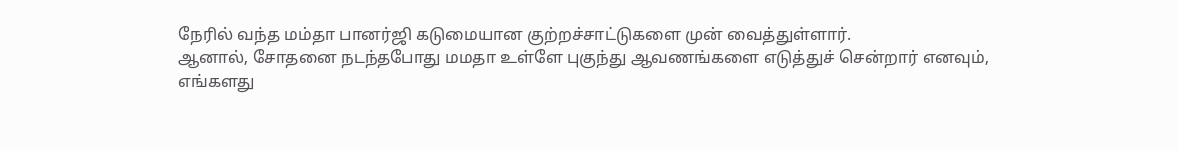நேரில் வந்த மம்தா பானர்ஜி கடுமையான குற்றச்சாட்டுகளை முன் வைத்துள்ளார்.
ஆனால், சோதனை நடந்தபோது மமதா உள்ளே புகுந்து ஆவணங்களை எடுத்துச் சென்றார் எனவும், எங்களது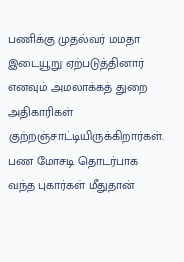பணிக்கு முதல்வர் மமதா இடையூறு ஏற்படுத்தினார் எனவும் அமலாக்கத் துறை அதிகாரிகள் குற்றஞ்சாட்டியிருக்கிறார்கள்.
பண மோசடி தொடர்பாக வந்த புகார்கள் மீதுதான்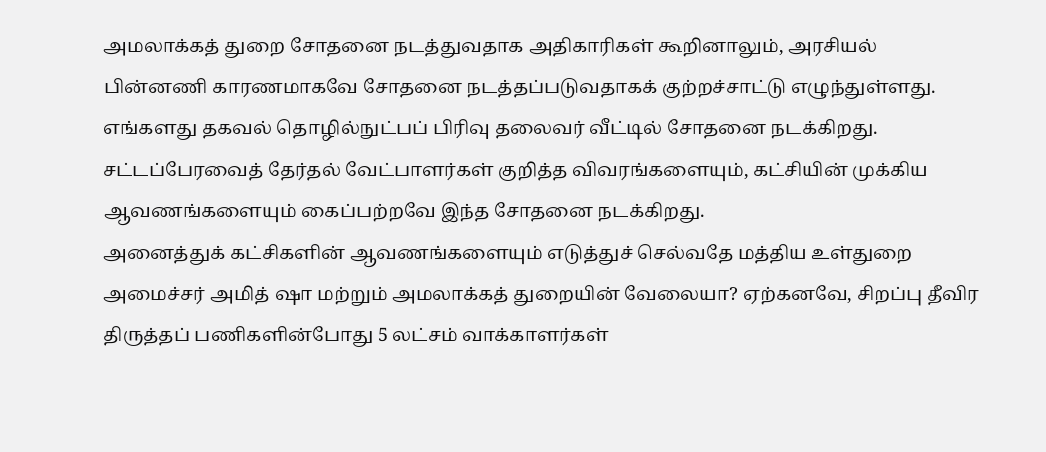அமலாக்கத் துறை சோதனை நடத்துவதாக அதிகாரிகள் கூறினாலும், அரசியல் பின்னணி காரணமாகவே சோதனை நடத்தப்படுவதாகக் குற்றச்சாட்டு எழுந்துள்ளது.
எங்களது தகவல் தொழில்நுட்பப் பிரிவு தலைவர் வீட்டில் சோதனை நடக்கிறது. சட்டப்பேரவைத் தேர்தல் வேட்பாளர்கள் குறித்த விவரங்களையும், கட்சியின் முக்கிய ஆவணங்களையும் கைப்பற்றவே இந்த சோதனை நடக்கிறது.
அனைத்துக் கட்சிகளின் ஆவணங்களையும் எடுத்துச் செல்வதே மத்திய உள்துறை அமைச்சர் அமித் ஷா மற்றும் அமலாக்கத் துறையின் வேலையா? ஏற்கனவே, சிறப்பு தீவிர திருத்தப் பணிகளின்போது 5 லட்சம் வாக்காளர்கள்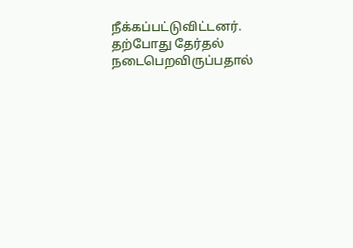நீக்கப்பட்டுவிட்டனர். தற்போது தேர்தல் நடைபெறவிருப்பதால்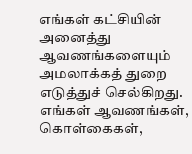எங்கள் கட்சியின் அனைத்து ஆவணங்களையும் அமலாக்கத் துறை எடுத்துச் செல்கிறது.
எங்கள் ஆவணங்கள், கொள்கைகள்,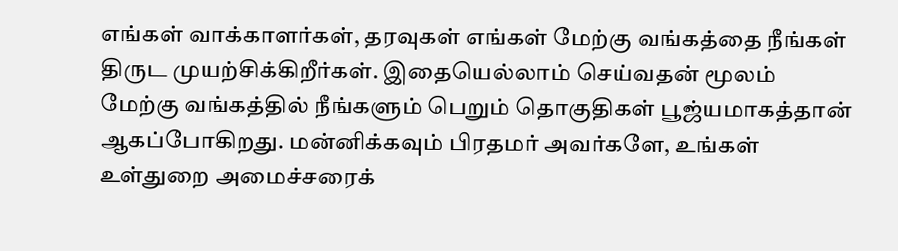எங்கள் வாக்காளர்கள், தரவுகள் எங்கள் மேற்கு வங்கத்தை நீங்கள் திருட முயற்சிக்கிறீர்கள். இதையெல்லாம் செய்வதன் மூலம் மேற்கு வங்கத்தில் நீங்களும் பெறும் தொகுதிகள் பூஜ்யமாகத்தான் ஆகப்போகிறது. மன்னிக்கவும் பிரதமர் அவர்களே, உங்கள் உள்துறை அமைச்சரைக்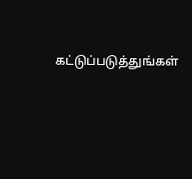கட்டுப்படுத்துங்கள்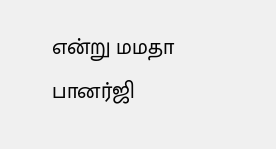என்று மமதா பானர்ஜி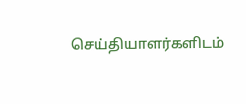செய்தியாளர்களிடம்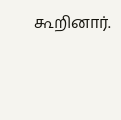கூறினார்.